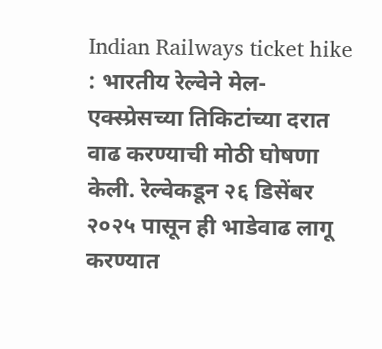Indian Railways ticket hike : भारतीय रेल्वेने मेल-एक्स्प्रेसच्या तिकिटांच्या दरात वाढ करण्याची मोठी घोषणा केली. रेल्वेकडून २६ डिसेंबर २०२५ पासून ही भाडेवाढ लागू करण्यात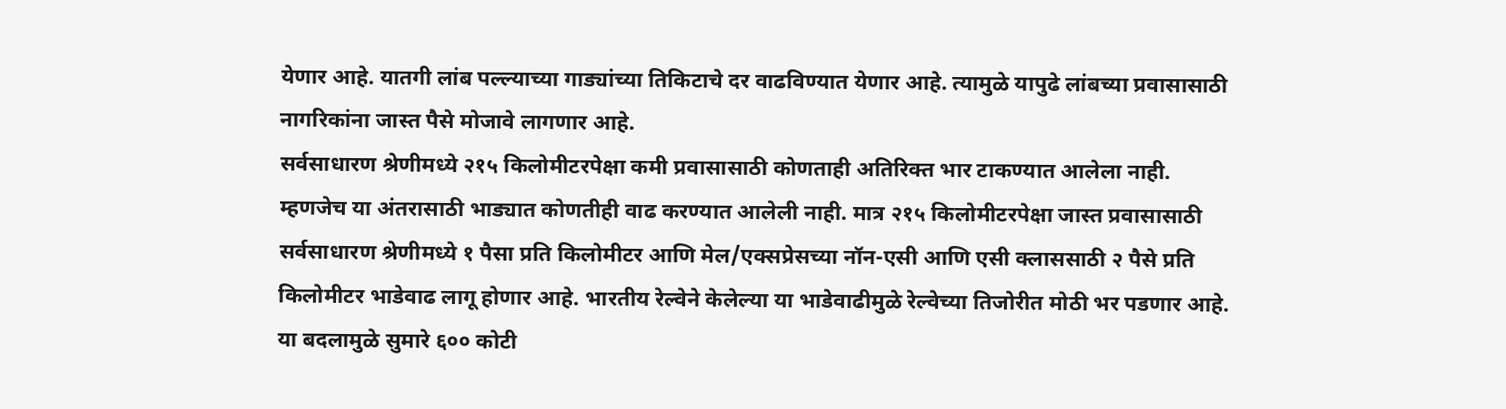येणार आहे. यातगी लांब पल्ल्याच्या गाड्यांच्या तिकिटाचे दर वाढविण्यात येणार आहे. त्यामुळे यापुढे लांबच्या प्रवासासाठी नागरिकांना जास्त पैसे मोजावे लागणार आहे.
सर्वसाधारण श्रेणीमध्ये २१५ किलोमीटरपेक्षा कमी प्रवासासाठी कोणताही अतिरिक्त भार टाकण्यात आलेला नाही. म्हणजेच या अंतरासाठी भाड्यात कोणतीही वाढ करण्यात आलेली नाही. मात्र २१५ किलोमीटरपेक्षा जास्त प्रवासासाठी सर्वसाधारण श्रेणीमध्ये १ पैसा प्रति किलोमीटर आणि मेल/एक्सप्रेसच्या नॉन-एसी आणि एसी क्लाससाठी २ पैसे प्रति किलोमीटर भाडेवाढ लागू होणार आहे. भारतीय रेल्वेने केलेल्या या भाडेवाढीमुळे रेल्वेच्या तिजोरीत मोठी भर पडणार आहे. या बदलामुळे सुमारे ६०० कोटी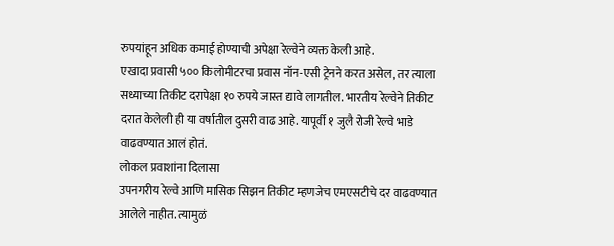रुपयांहून अधिक कमाई होण्याची अपेक्षा रेल्वेने व्यक्त केली आहे.
एखादा प्रवासी ५०० किलोमीटरचा प्रवास नॉन-एसी ट्रेनने करत असेल, तर त्याला सध्याच्या तिकीट दरापेक्षा १० रुपये जास्त द्यावे लागतील. भारतीय रेल्वेने तिकीट दरात केलेली ही या वर्षातील दुसरी वाढ आहे. यापूर्वी १ जुलै रोजी रेल्वे भाडे वाढवण्यात आलं होतं.
लोकल प्रवाशांना दिलासा
उपनगरीय रेल्वे आणि मासिक सिझन तिकीट म्हणजेच एमएसटीचे दर वाढवण्यात आलेले नाहीत. त्यामुळं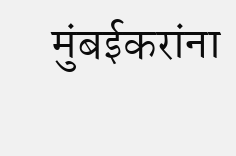मुंबईकरांना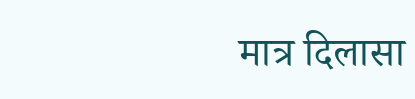मात्र दिलासा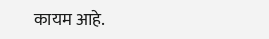कायम आहे.